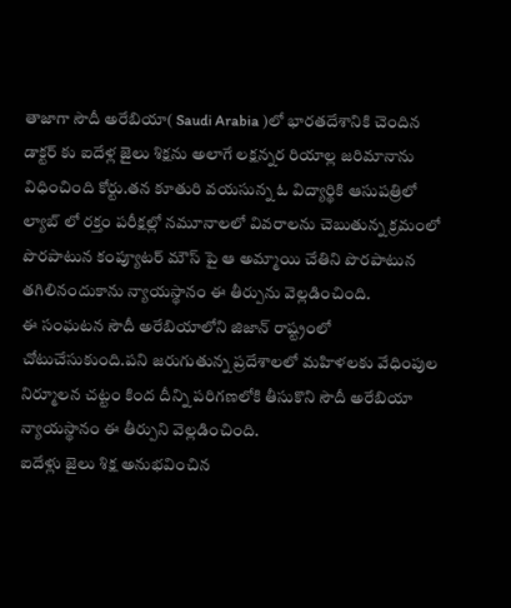తాజాగా సౌదీ అరేబియా( Saudi Arabia )లో భారతదేశానికి చెందిన డాక్టర్ కు ఐదేళ్ల జైలు శిక్షను అలాగే లక్షన్నర రియాల్ల జరిమానాను విధించింది కోర్టు.తన కూతురి వయసున్న ఓ విద్యార్థికి ఆసుపత్రిలో ల్యాబ్ లో రక్తం పరీక్షల్లో నమూనాలలో వివరాలను చెబుతున్న క్రమంలో పొరపాటున కంప్యూటర్ మౌస్ పై ఆ అమ్మాయి చేతిని పొరపాటున తగిలినందుకాను న్యాయస్థానం ఈ తీర్పును వెల్లడించింది.
ఈ సంఘటన సౌదీ అరేబియాలోని జిజాన్ రాష్ట్రంలో చోటుచేసుకుంది.పని జరుగుతున్న ప్రదేశాలలో మహిళలకు వేధింపుల నిర్మూలన చట్టం కింద దీన్ని పరిగణలోకి తీసుకొని సౌదీ అరేబియా న్యాయస్థానం ఈ తీర్పుని వెల్లడించింది.
ఐదేళ్లు జైలు శిక్ష అనుభవించిన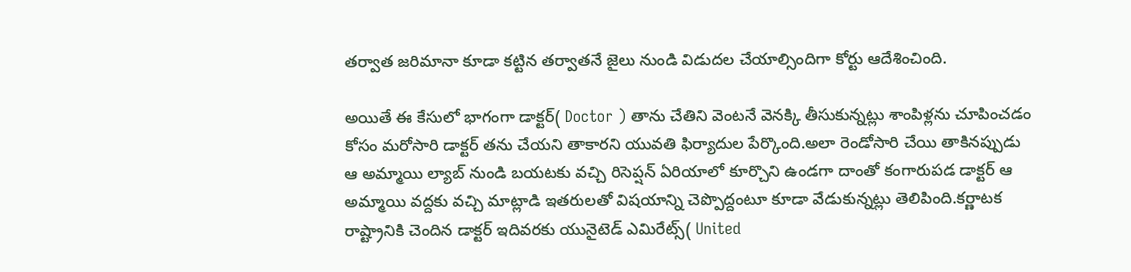తర్వాత జరిమానా కూడా కట్టిన తర్వాతనే జైలు నుండి విడుదల చేయాల్సిందిగా కోర్టు ఆదేశించింది.

అయితే ఈ కేసులో భాగంగా డాక్టర్( Doctor ) తాను చేతిని వెంటనే వెనక్కి తీసుకున్నట్లు శాంపిళ్లను చూపించడం కోసం మరోసారి డాక్టర్ తను చేయని తాకారని యువతి ఫిర్యాదుల పేర్కొంది.అలా రెండోసారి చేయి తాకినప్పుడు ఆ అమ్మాయి ల్యాబ్ నుండి బయటకు వచ్చి రిసెప్షన్ ఏరియాలో కూర్చొని ఉండగా దాంతో కంగారుపడ డాక్టర్ ఆ అమ్మాయి వద్దకు వచ్చి మాట్లాడి ఇతరులతో విషయాన్ని చెప్పొద్దంటూ కూడా వేడుకున్నట్లు తెలిపింది.కర్ణాటక రాష్ట్రానికి చెందిన డాక్టర్ ఇదివరకు యునైటెడ్ ఎమిరేట్స్( United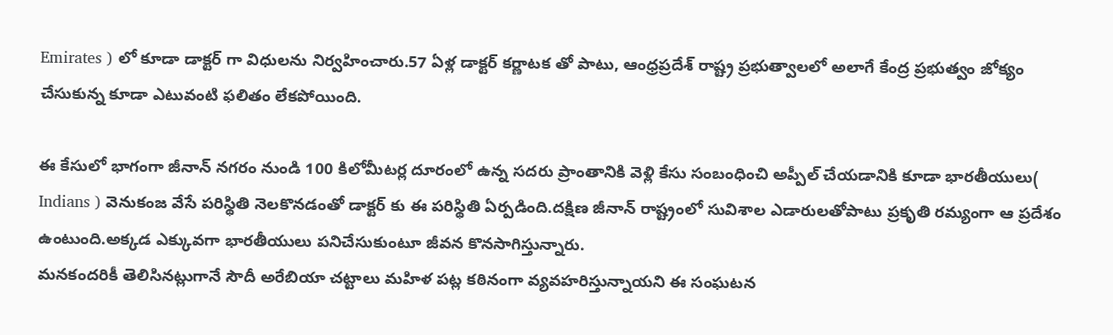Emirates ) లో కూడా డాక్టర్ గా విధులను నిర్వహించారు.57 ఏళ్ల డాక్టర్ కర్ణాటక తో పాటు, ఆంధ్రప్రదేశ్ రాష్ట్ర ప్రభుత్వాలలో అలాగే కేంద్ర ప్రభుత్వం జోక్యం చేసుకున్న కూడా ఎటువంటి ఫలితం లేకపోయింది.

ఈ కేసులో భాగంగా జీనాన్ నగరం నుండి 100 కిలోమీటర్ల దూరంలో ఉన్న సదరు ప్రాంతానికి వెళ్లి కేసు సంబంధించి అప్పీల్ చేయడానికి కూడా భారతీయులు( Indians ) వెనుకంజ వేసే పరిస్థితి నెలకొనడంతో డాక్టర్ కు ఈ పరిస్థితి ఏర్పడింది.దక్షిణ జీనాన్ రాష్ట్రంలో సువిశాల ఎడారులతోపాటు ప్రకృతి రమ్యంగా ఆ ప్రదేశం ఉంటుంది.అక్కడ ఎక్కువగా భారతీయులు పనిచేసుకుంటూ జీవన కొనసాగిస్తున్నారు.
మనకందరికీ తెలిసినట్లుగానే సౌదీ అరేబియా చట్టాలు మహిళ పట్ల కఠినంగా వ్యవహరిస్తున్నాయని ఈ సంఘటన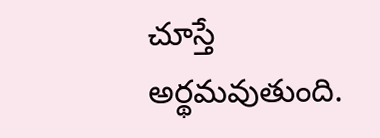చూస్తే అర్థమవుతుంది.